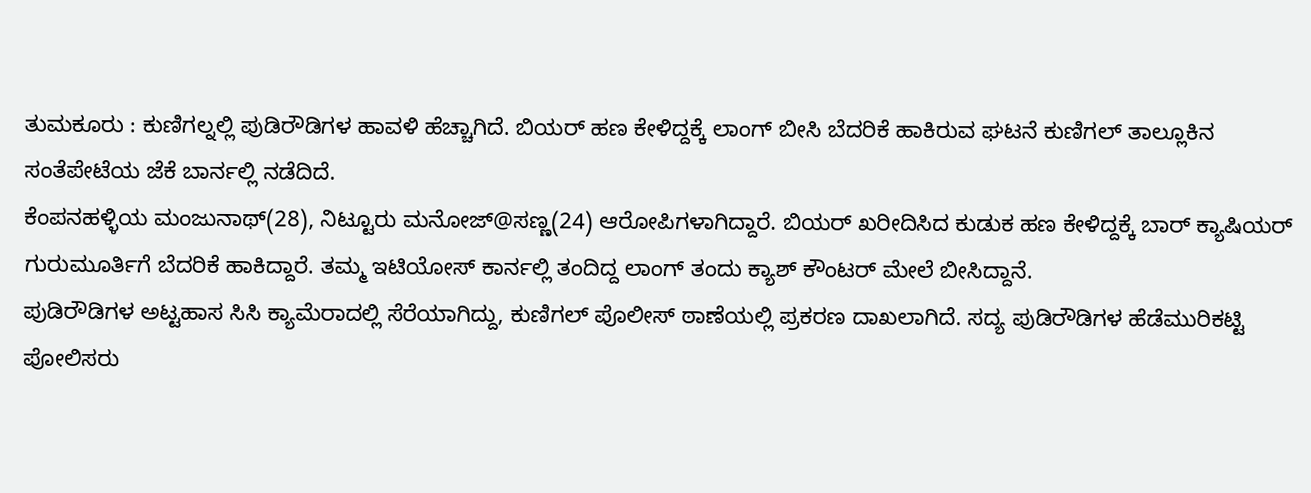ತುಮಕೂರು : ಕುಣಿಗಲ್ನಲ್ಲಿ ಪುಡಿರೌಡಿಗಳ ಹಾವಳಿ ಹೆಚ್ಚಾಗಿದೆ. ಬಿಯರ್ ಹಣ ಕೇಳಿದ್ದಕ್ಕೆ ಲಾಂಗ್ ಬೀಸಿ ಬೆದರಿಕೆ ಹಾಕಿರುವ ಘಟನೆ ಕುಣಿಗಲ್ ತಾಲ್ಲೂಕಿನ ಸಂತೆಪೇಟೆಯ ಜೆಕೆ ಬಾರ್ನಲ್ಲಿ ನಡೆದಿದೆ.
ಕೆಂಪನಹಳ್ಳಿಯ ಮಂಜುನಾಥ್(28), ನಿಟ್ಟೂರು ಮನೋಜ್@ಸಣ್ಣ(24) ಆರೋಪಿಗಳಾಗಿದ್ದಾರೆ. ಬಿಯರ್ ಖರೀದಿಸಿದ ಕುಡುಕ ಹಣ ಕೇಳಿದ್ದಕ್ಕೆ ಬಾರ್ ಕ್ಯಾಷಿಯರ್ ಗುರುಮೂರ್ತಿಗೆ ಬೆದರಿಕೆ ಹಾಕಿದ್ದಾರೆ. ತಮ್ಮ ಇಟಿಯೋಸ್ ಕಾರ್ನಲ್ಲಿ ತಂದಿದ್ದ ಲಾಂಗ್ ತಂದು ಕ್ಯಾಶ್ ಕೌಂಟರ್ ಮೇಲೆ ಬೀಸಿದ್ದಾನೆ.
ಪುಡಿರೌಡಿಗಳ ಅಟ್ಟಹಾಸ ಸಿಸಿ ಕ್ಯಾಮೆರಾದಲ್ಲಿ ಸೆರೆಯಾಗಿದ್ದು, ಕುಣಿಗಲ್ ಪೊಲೀಸ್ ಠಾಣೆಯಲ್ಲಿ ಪ್ರಕರಣ ದಾಖಲಾಗಿದೆ. ಸದ್ಯ ಪುಡಿರೌಡಿಗಳ ಹೆಡೆಮುರಿಕಟ್ಟಿ ಪೋಲಿಸರು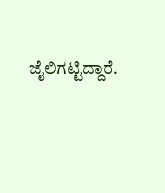ಜೈಲಿಗಟ್ಟಿದ್ದಾರೆ.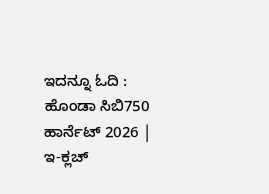ಇದನ್ನೂ ಓದಿ : ಹೊಂಡಾ ಸಿಬಿ750 ಹಾರ್ನೆಟ್ 2026 | ಇ-ಕ್ಲಚ್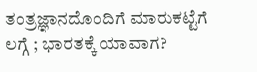ತಂತ್ರಜ್ಞಾನದೊಂದಿಗೆ ಮಾರುಕಟ್ಟೆಗೆ ಲಗ್ಗೆ ; ಭಾರತಕ್ಕೆ ಯಾವಾಗ?